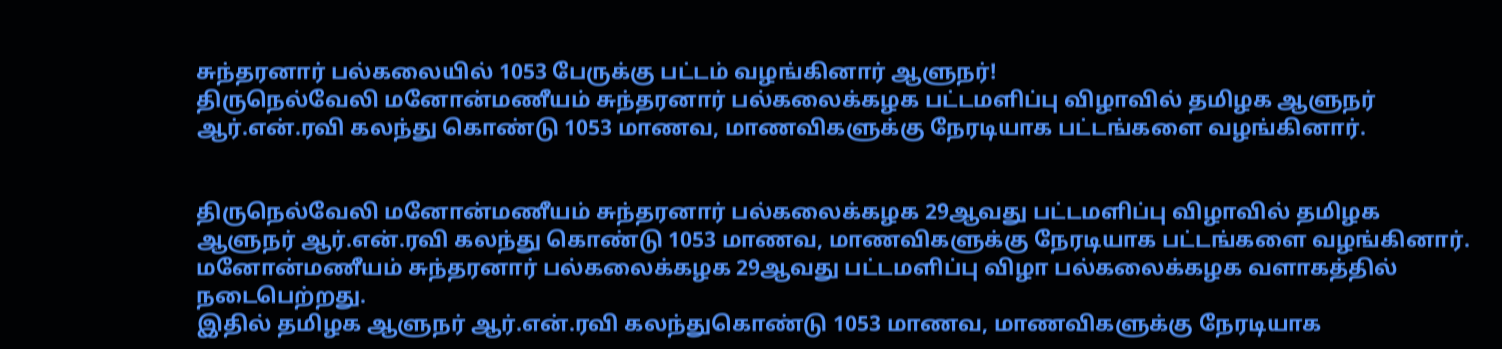சுந்தரனார் பல்கலையில் 1053 பேருக்கு பட்டம் வழங்கினார் ஆளுநர்!
திருநெல்வேலி மனோன்மணீயம் சுந்தரனார் பல்கலைக்கழக பட்டமளிப்பு விழாவில் தமிழக ஆளுநர் ஆர்.என்.ரவி கலந்து கொண்டு 1053 மாணவ, மாணவிகளுக்கு நேரடியாக பட்டங்களை வழங்கினார்.


திருநெல்வேலி மனோன்மணீயம் சுந்தரனார் பல்கலைக்கழக 29ஆவது பட்டமளிப்பு விழாவில் தமிழக ஆளுநர் ஆர்.என்.ரவி கலந்து கொண்டு 1053 மாணவ, மாணவிகளுக்கு நேரடியாக பட்டங்களை வழங்கினார்.
மனோன்மணீயம் சுந்தரனார் பல்கலைக்கழக 29ஆவது பட்டமளிப்பு விழா பல்கலைக்கழக வளாகத்தில் நடைபெற்றது.
இதில் தமிழக ஆளுநர் ஆர்.என்.ரவி கலந்துகொண்டு 1053 மாணவ, மாணவிகளுக்கு நேரடியாக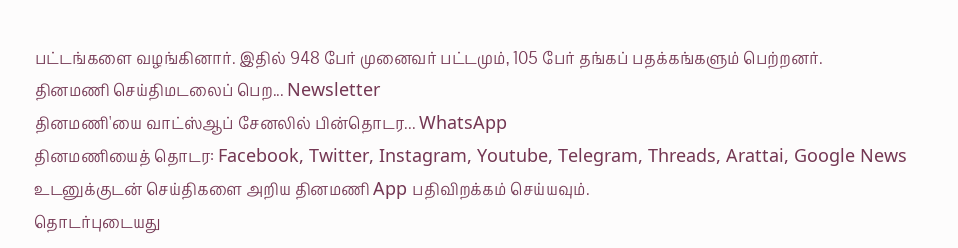பட்டங்களை வழங்கினார். இதில் 948 பேர் முனைவர் பட்டமும், 105 பேர் தங்கப் பதக்கங்களும் பெற்றனர்.
தினமணி செய்திமடலைப் பெற... Newsletter
தினமணி'யை வாட்ஸ்ஆப் சேனலில் பின்தொடர... WhatsApp
தினமணியைத் தொடர: Facebook, Twitter, Instagram, Youtube, Telegram, Threads, Arattai, Google News
உடனுக்குடன் செய்திகளை அறிய தினமணி App பதிவிறக்கம் செய்யவும்.
தொடர்புடையது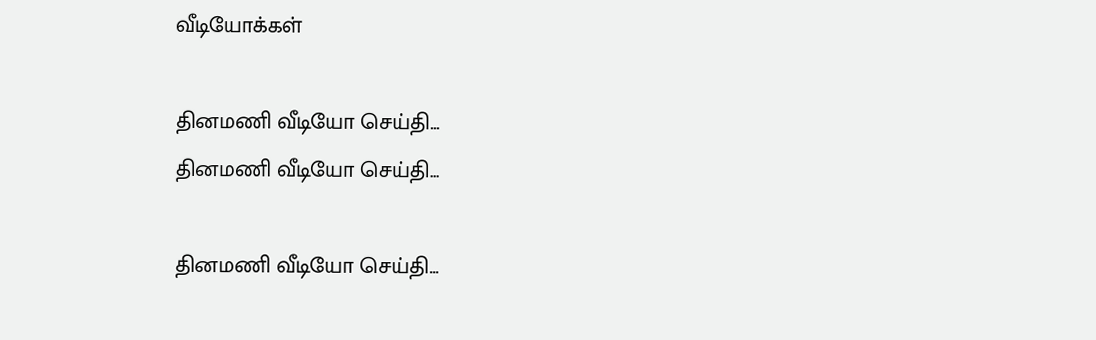வீடியோக்கள்

தினமணி வீடியோ செய்தி...
தினமணி வீடியோ செய்தி...

தினமணி வீடியோ செய்தி...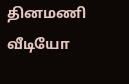தினமணி வீடியோ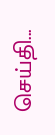செய்தி...